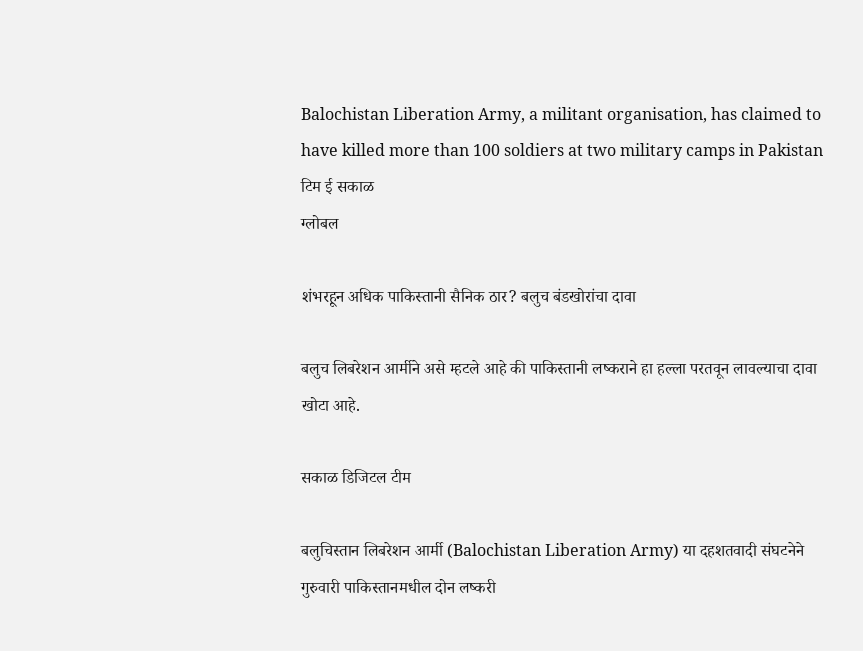Balochistan Liberation Army, a militant organisation, has claimed to have killed more than 100 soldiers at two military camps in Pakistan  टिम ई सकाळ
ग्लोबल

शंभरहून अधिक पाकिस्तानी सैनिक ठार? बलुच बंडखोरांचा दावा

बलुच लिबरेशन आर्मीने असे म्हटले आहे की पाकिस्तानी लष्कराने हा हल्ला परतवून लावल्याचा दावा खोटा आहे.

सकाळ डिजिटल टीम

बलुचिस्तान लिबरेशन आर्मी (Balochistan Liberation Army) या दहशतवादी संघटनेने गुरुवारी पाकिस्तानमधील दोन लष्करी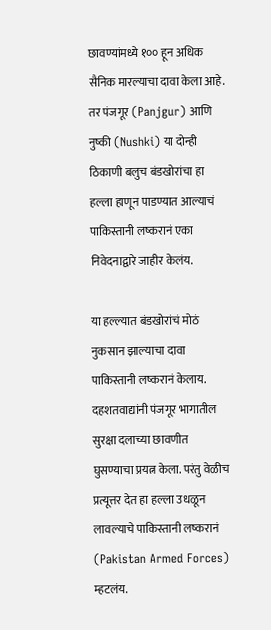छावण्यांमध्ये १०० हून अधिक सैनिक मारल्याचा दावा केला आहे. तर पंजगूर (Panjgur) आणि नुष्की (Nushki) या दोन्ही ठिकाणी बलुच बंडखोरांचा हा हल्ला हाणून पाडण्यात आल्याचं पाकिस्तानी लष्करानं एका निवेदनाद्वारे जाहीर केलंय.

या हल्ल्यात बंडखोरांचं मोठं नुकसान झाल्याचा दावा पाकिस्तानी लष्करानं केलाय. दहशतवाद्यांनी पंजगूर भागातील सुरक्षा दलाच्या छावणीत घुसण्याचा प्रयत्न केला. परंतु वेळीच प्रत्यूत्तर देत हा हल्ला उधळून लावल्याचे पाकिस्तानी लष्करानं (Pakistan Armed Forces) म्हटलंय.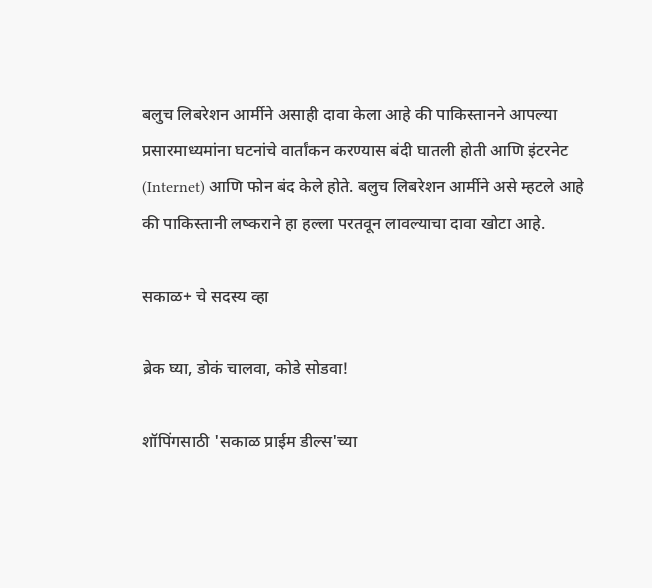बलुच लिबरेशन आर्मीने असाही दावा केला आहे की पाकिस्तानने आपल्या प्रसारमाध्यमांना घटनांचे वार्तांकन करण्यास बंदी घातली होती आणि इंटरनेट (Internet) आणि फोन बंद केले होते. बलुच लिबरेशन आर्मीने असे म्हटले आहे की पाकिस्तानी लष्कराने हा हल्ला परतवून लावल्याचा दावा खोटा आहे.

सकाळ+ चे सदस्य व्हा

ब्रेक घ्या, डोकं चालवा, कोडे सोडवा!

शॉपिंगसाठी 'सकाळ प्राईम डील्स'च्या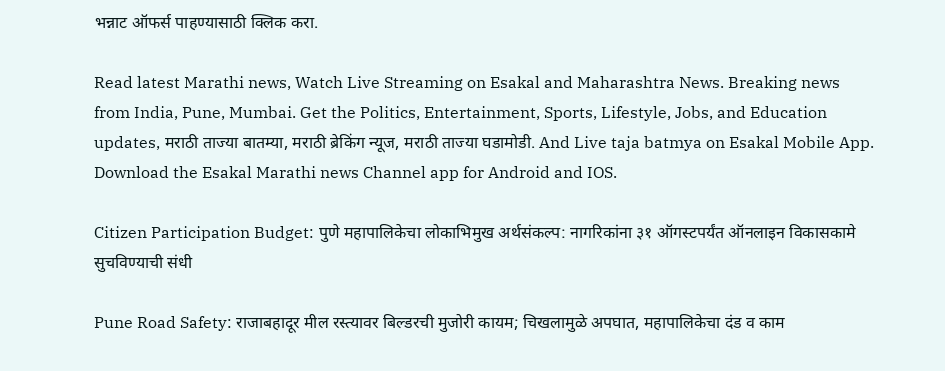भन्नाट ऑफर्स पाहण्यासाठी क्लिक करा.

Read latest Marathi news, Watch Live Streaming on Esakal and Maharashtra News. Breaking news from India, Pune, Mumbai. Get the Politics, Entertainment, Sports, Lifestyle, Jobs, and Education updates, मराठी ताज्या बातम्या, मराठी ब्रेकिंग न्यूज, मराठी ताज्या घडामोडी. And Live taja batmya on Esakal Mobile App. Download the Esakal Marathi news Channel app for Android and IOS.

Citizen Participation Budget: पुणे महापालिकेचा लोकाभिमुख अर्थसंकल्प: नागरिकांना ३१ ऑगस्टपर्यंत ऑनलाइन विकासकामे सुचविण्याची संधी

Pune Road Safety: राजाबहादूर मील रस्त्यावर बिल्डरची मुजोरी कायम; चिखलामुळे अपघात, महापालिकेचा दंड व काम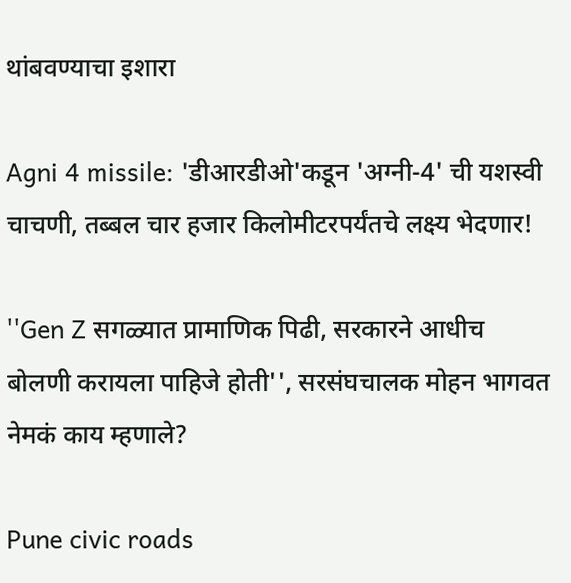थांबवण्याचा इशारा

Agni 4 missile: 'डीआरडीओ'कडून 'अग्नी-4' ची यशस्वी चाचणी, तब्बल चार हजार किलोमीटरपर्यंतचे लक्ष्य भेदणार!

''Gen Z सगळ्यात प्रामाणिक पिढी, सरकारने आधीच बोलणी करायला पाहिजे होती'', सरसंघचालक मोहन भागवत नेमकं काय म्हणाले?

Pune civic roads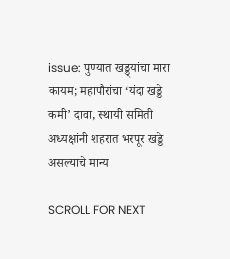issue: पुण्यात खड्ड्यांचा मारा कायम; महापौरांचा ‘यंदा खड्डे कमी’ दावा, स्थायी समिती अध्यक्षांनी शहरात भरपूर खड्डे असल्याचे मान्य

SCROLL FOR NEXT